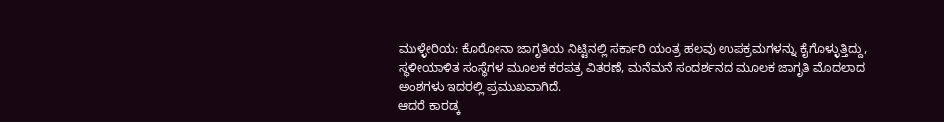ಮುಳ್ಳೇರಿಯ: ಕೊರೋನಾ ಜಾಗೃತಿಯ ನಿಟ್ಟಿನಲ್ಲಿ ಸರ್ಕಾರಿ ಯಂತ್ರ ಹಲವು ಉಪಕ್ರಮಗಳನ್ನು ಕೈಗೊಳ್ಳುತ್ತಿದ್ದು, ಸ್ಥಳೀಯಾಳಿತ ಸಂಸ್ಥೆಗಳ ಮೂಲಕ ಕರಪತ್ರ ವಿತರಣೆ, ಮನೆಮನೆ ಸಂದರ್ಶನದ ಮೂಲಕ ಜಾಗೃತಿ ಮೊದಲಾದ ಅಂಶಗಳು ಇದರಲ್ಲಿ ಪ್ರಮುಖವಾಗಿದೆ.
ಆದರೆ ಕಾರಡ್ಕ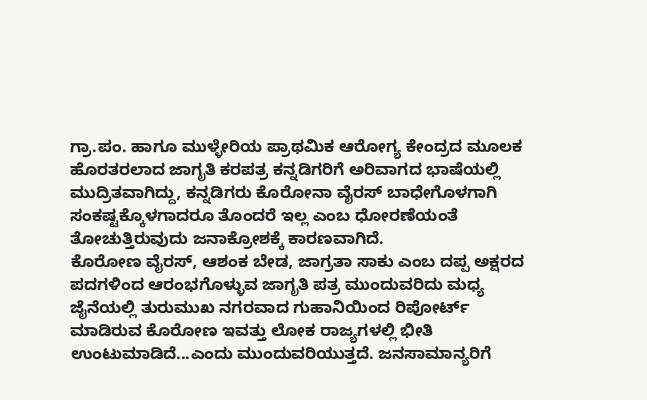ಗ್ರಾ.ಪಂ. ಹಾಗೂ ಮುಳ್ಳೇರಿಯ ಪ್ರಾಥಮಿಕ ಆರೋಗ್ಯ ಕೇಂದ್ರದ ಮೂಲಕ ಹೊರತರಲಾದ ಜಾಗೃತಿ ಕರಪತ್ರ ಕನ್ನಡಿಗರಿಗೆ ಅರಿವಾಗದ ಭಾಷೆಯಲ್ಲಿ ಮುದ್ರಿತವಾಗಿದ್ದು, ಕನ್ನಡಿಗರು ಕೊರೋನಾ ವೈರಸ್ ಬಾಧೇಗೊಳಗಾಗಿ ಸಂಕಷ್ಟಕ್ಕೊಳಗಾದರೂ ತೊಂದರೆ ಇಲ್ಲ ಎಂಬ ಧೋರಣೆಯಂತೆ ತೋಚುತ್ತಿರುವುದು ಜನಾಕ್ರೋಶಕ್ಕೆ ಕಾರಣವಾಗಿದೆ.
ಕೊರೋಣ ವೈರಸ್, ಆಶಂಕ ಬೇಡ, ಜಾಗ್ರತಾ ಸಾಕು ಎಂಬ ದಪ್ಪ ಅಕ್ಷರದ ಪದಗಳಿಂದ ಆರಂಭಗೊಳ್ಳುವ ಜಾಗೃತಿ ಪತ್ರ ಮುಂದುವರಿದು ಮಧ್ಯ ಜೈನೆಯಲ್ಲಿ ತುರುಮುಖ ನಗರವಾದ ಗುಹಾನಿಯಿಂದ ರಿಪೋರ್ಟ್ ಮಾಡಿರುವ ಕೊರೋಣ ಇವತ್ತು ಲೋಕ ರಾಜ್ಯಗಳಲ್ಲಿ ಭೀತಿ ಉಂಟುಮಾಡಿದೆ...ಎಂದು ಮುಂದುವರಿಯುತ್ತದೆ. ಜನಸಾಮಾನ್ಯರಿಗೆ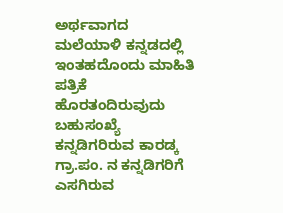ಅರ್ಥವಾಗದ ಮಲೆಯಾಳಿ ಕನ್ನಡದಲ್ಲಿ ಇಂತಹದೊಂದು ಮಾಹಿತಿ ಪತ್ರಿಕೆ ಹೊರತಂದಿರುವುದು ಬಹುಸಂಖ್ಯೆ ಕನ್ನಡಿಗರಿರುವ ಕಾರಡ್ಕ ಗ್ರಾ.ಪಂ. ನ ಕನ್ನಡಿಗರಿಗೆ ಎಸಗಿರುವ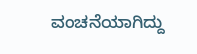ವಂಚನೆಯಾಗಿದ್ದು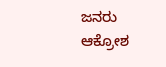ಜನರು ಆಕ್ರೋಶ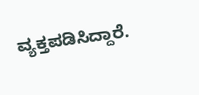ವ್ಯಕ್ತಪಡಿಸಿದ್ದಾರೆ.